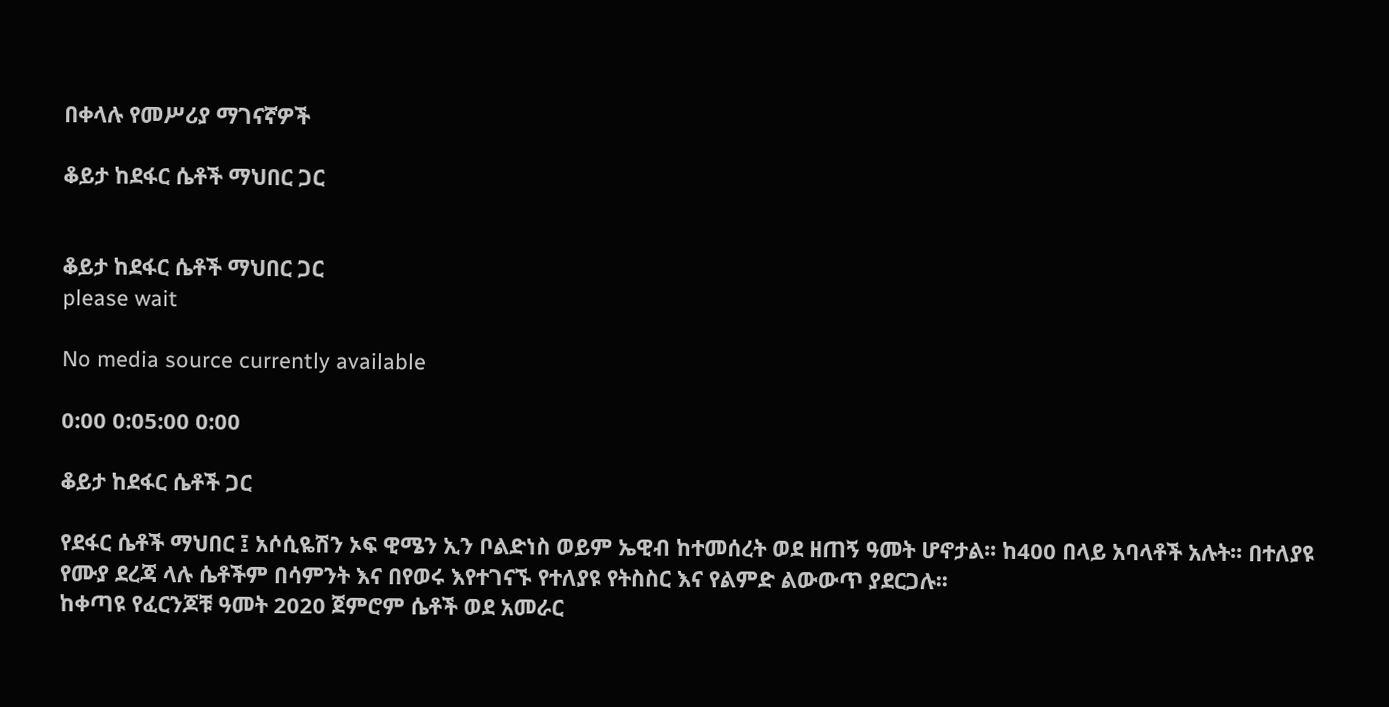በቀላሉ የመሥሪያ ማገናኛዎች

ቆይታ ከደፋር ሴቶች ማህበር ጋር


ቆይታ ከደፋር ሴቶች ማህበር ጋር
please wait

No media source currently available

0:00 0:05:00 0:00

ቆይታ ከደፋር ሴቶች ጋር

የደፋር ሴቶች ማህበር ፤ አሶሲዬሽን ኦፍ ዊሜን ኢን ቦልድነስ ወይም ኤዊብ ከተመሰረት ወደ ዘጠኝ ዓመት ሆኖታል፡፡ ከ400 በላይ አባላቶች አሉት፡፡ በተለያዩ የሙያ ደረጃ ላሉ ሴቶችም በሳምንት እና በየወሩ እየተገናኙ የተለያዩ የትስስር እና የልምድ ልውውጥ ያደርጋሉ፡፡
ከቀጣዩ የፈርንጆቹ ዓመት 2020 ጀምሮም ሴቶች ወደ አመራር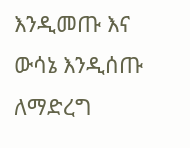እንዲመጡ እና ውሳኔ እንዲሰጡ ለማድረግ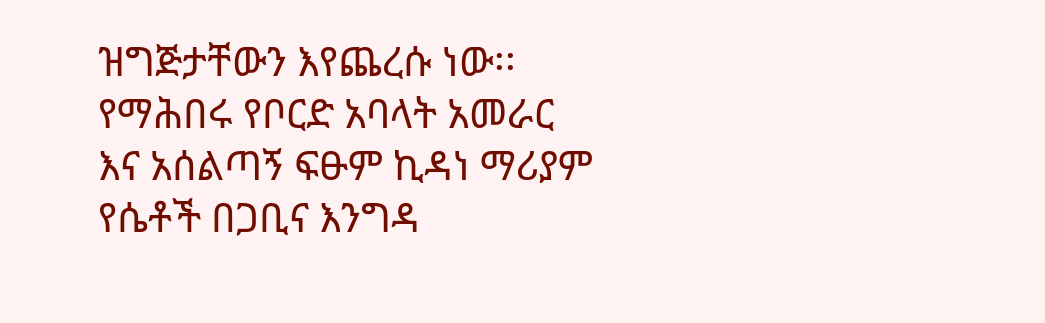ዝግጅታቸውን እየጨረሱ ነው፡፡ የማሕበሩ የቦርድ አባላት አመራር እና አሰልጣኝ ፍፁም ኪዳነ ማሪያም የሴቶች በጋቢና እንግዳ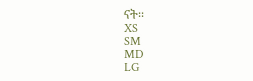ናት፡፡
XS
SM
MD
LG